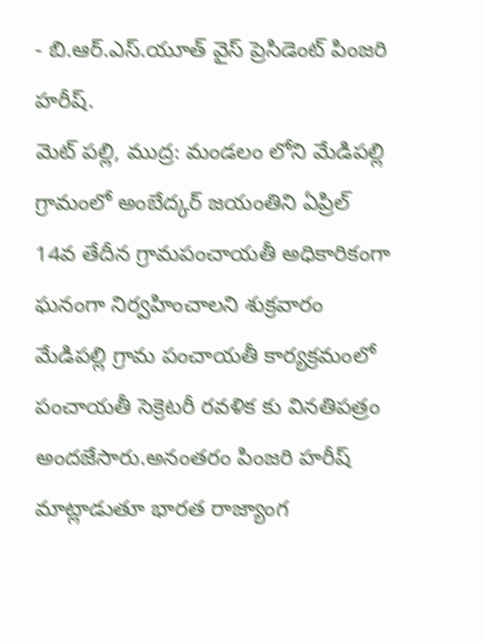- బి.ఆర్.ఎస్.యూత్ వైస్ ప్రెసిడెంట్ పింజరి హరీష్.
మెట్ పల్లి, ముద్ర: మండలం లోని మేడిపల్లి గ్రామంలో అంబేద్కర్ జయంతిని ఏప్రిల్ 14వ తేదీన గ్రామపంచాయతీ అధికారికంగా ఘనంగా నిర్వహించాలని శుక్రవారం మేడిపల్లి గ్రామ పంచాయతీ కార్యక్రమంలో పంచాయతీ సెక్రెటరీ రవళిక కు వినతిపత్రం అందజేసారు.అనంతరం పింజరి హరీష్ మాట్లాడుతూ భారత రాజ్యాంగ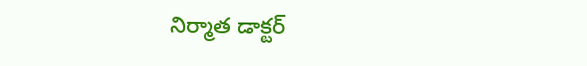నిర్మాత డాక్టర్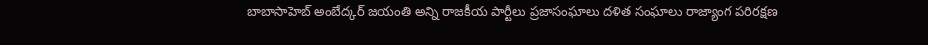బాబాసాహెబ్ అంబేద్కర్ జయంతి అన్ని రాజకీయ పార్టీలు ప్రజాసంఘాలు దళిత సంఘాలు రాజ్యాంగ పరిరక్షణ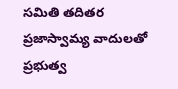సమితి తదితర ప్రజాస్వామ్య వాదులతో ప్రభుత్వ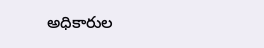అధికారుల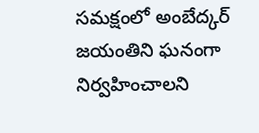సమక్షంలో అంబేద్కర్ జయంతిని ఘనంగా నిర్వహించాలని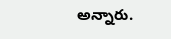అన్నారు.